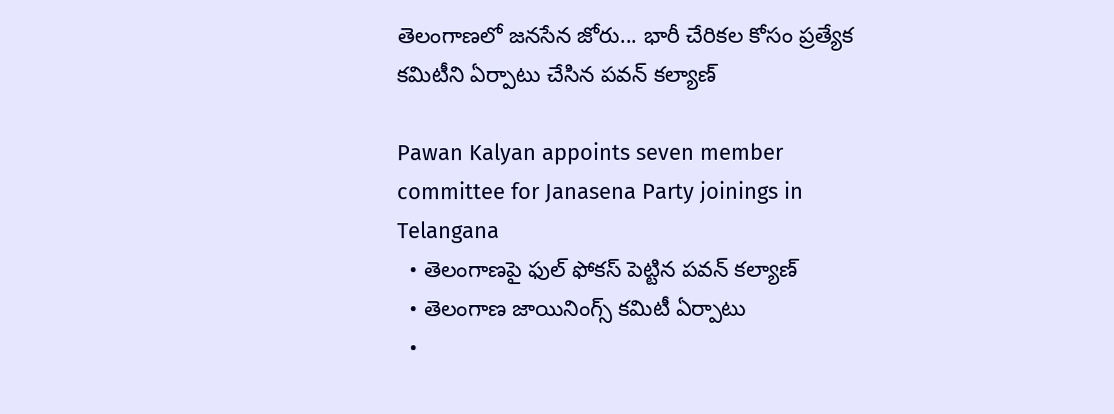తెలంగాణలో జనసేన జోరు... భారీ చేరికల కోసం ప్రత్యేక కమిటీని ఏర్పాటు చేసిన పవన్ కల్యాణ్

Pawan Kalyan appoints seven member committee for Janasena Party joinings in Telangana
  • తెలంగాణపై ఫుల్ ఫోకస్ పెట్టిన పవన్ కల్యాణ్
  • తెలంగాణ జాయినింగ్స్ కమిటీ ఏర్పాటు
  •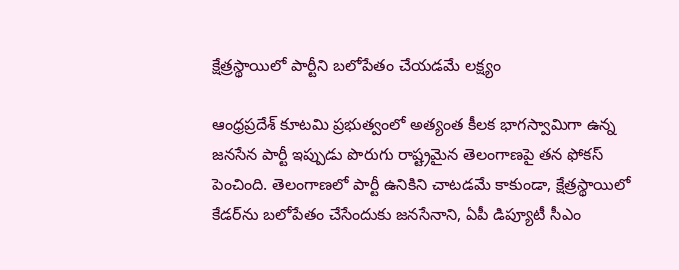క్షేత్రస్థాయిలో పార్టీని బలోపేతం చేయడమే లక్ష్యం

ఆంధ్రప్రదేశ్ కూటమి ప్రభుత్వంలో అత్యంత కీలక భాగస్వామిగా ఉన్న జనసేన పార్టీ ఇప్పుడు పొరుగు రాష్ట్రమైన తెలంగాణపై తన ఫోకస్ పెంచింది. తెలంగాణలో పార్టీ ఉనికిని చాటడమే కాకుండా, క్షేత్రస్థాయిలో కేడర్‌ను బలోపేతం చేసేందుకు జనసేనాని, ఏపీ డిప్యూటీ సీఎం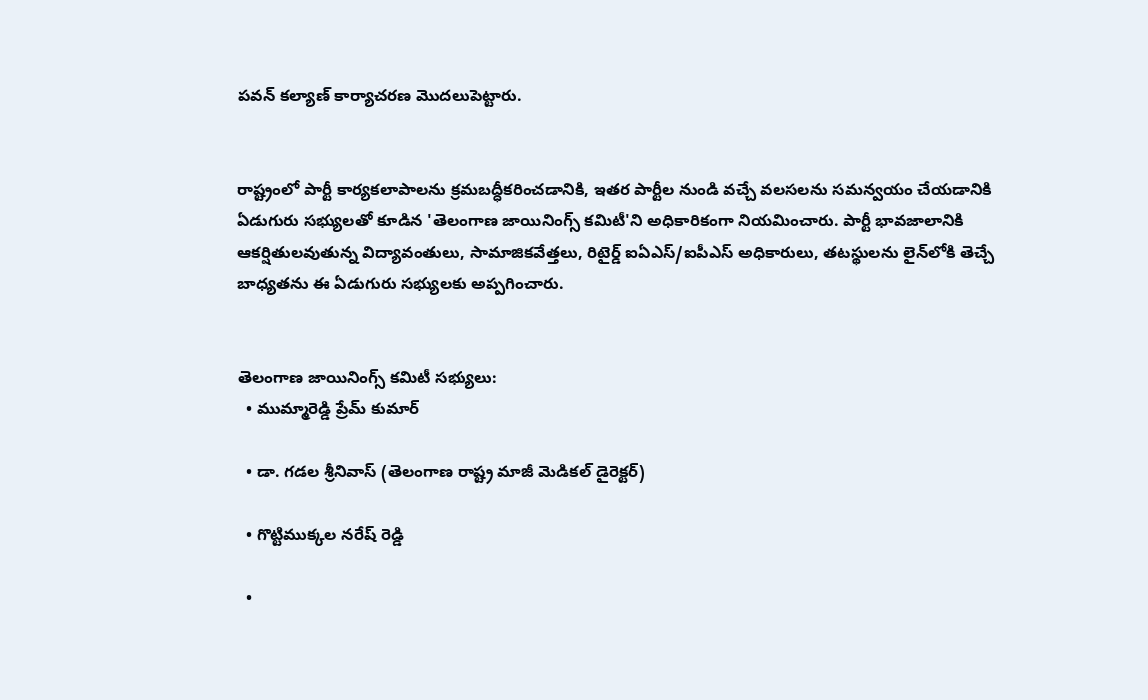పవన్ కల్యాణ్ కార్యాచరణ మొదలుపెట్టారు.


రాష్ట్రంలో పార్టీ కార్యకలాపాలను క్రమబద్ధీకరించడానికి, ఇతర పార్టీల నుండి వచ్చే వలసలను సమన్వయం చేయడానికి ఏడుగురు సభ్యులతో కూడిన 'తెలంగాణ జాయినింగ్స్ కమిటీ'ని అధికారికంగా నియమించారు. పార్టీ భావజాలానికి ఆకర్షితులవుతున్న విద్యావంతులు, సామాజికవేత్తలు, రిటైర్డ్ ఐఏఎస్/ఐపీఎస్ అధికారులు, తటస్థులను లైన్‌లోకి తెచ్చే బాధ్యతను ఈ ఏడుగురు సభ్యులకు అప్పగించారు.


తెలంగాణ జాయినింగ్స్ కమిటీ సభ్యులు:
  • ముమ్మారెడ్డి ప్రేమ్ కుమార్

  • డా. గడల శ్రీనివాస్ (తెలంగాణ రాష్ట్ర మాజీ మెడికల్ డైరెక్టర్)

  • గొట్టిముక్కల నరేష్ రెడ్డి

  •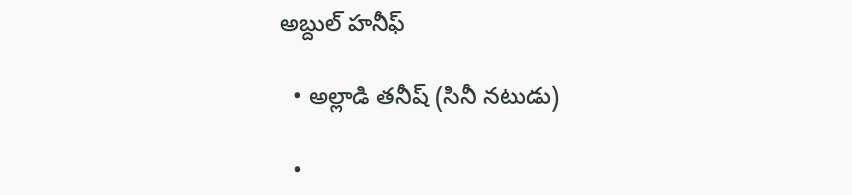అబ్దుల్ హనీఫ్

  • అల్లాడి తనీష్ (సినీ నటుడు)

  •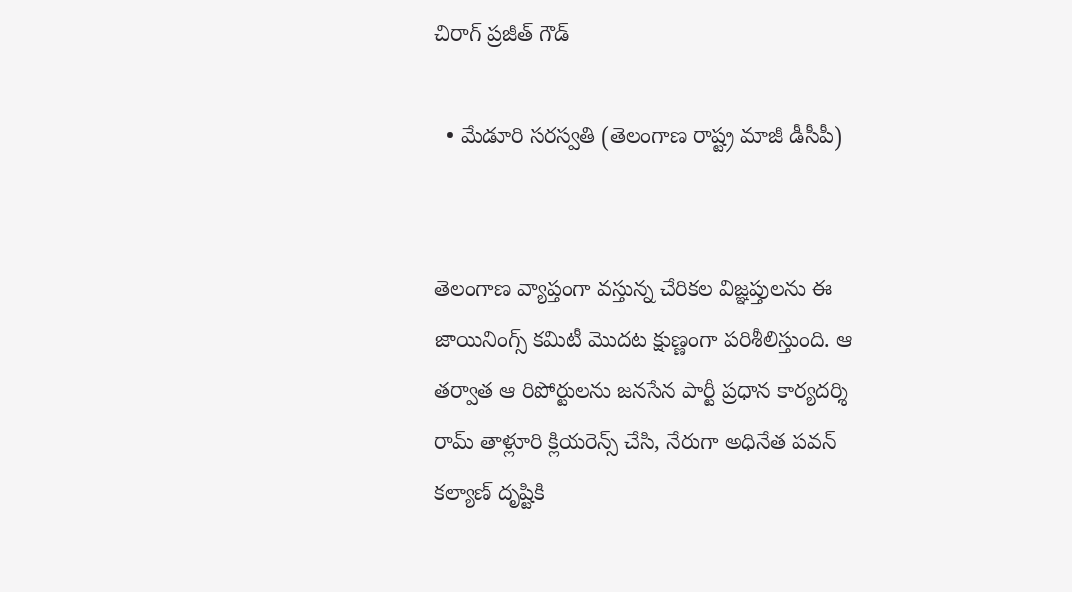చిరాగ్ ప్రజీత్ గౌడ్

  • మేడూరి సరస్వతి (తెలంగాణ రాష్ట్ర మాజీ డీసీపీ)


తెలంగాణ వ్యాప్తంగా వస్తున్న చేరికల విజ్ఞప్తులను ఈ జాయినింగ్స్ కమిటీ మొదట క్షుణ్ణంగా పరిశీలిస్తుంది. ఆ తర్వాత ఆ రిపోర్టులను జనసేన పార్టీ ప్రధాన కార్యదర్శి రామ్ తాళ్లూరి క్లియరెన్స్ చేసి, నేరుగా అధినేత పవన్ కల్యాణ్ దృష్టికి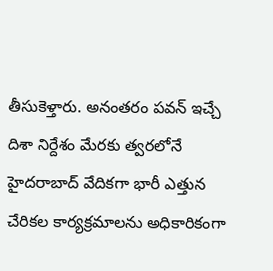తీసుకెళ్తారు. అనంతరం పవన్ ఇచ్చే దిశా నిర్దేశం మేరకు త్వరలోనే హైదరాబాద్ వేదికగా భారీ ఎత్తున చేరికల కార్యక్రమాలను అధికారికంగా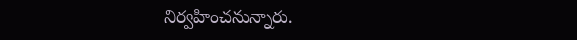నిర్వహించనున్నారు.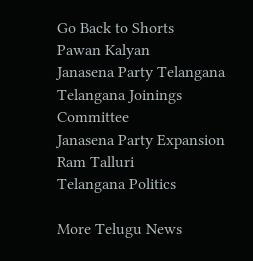Go Back to Shorts
Pawan Kalyan
Janasena Party Telangana
Telangana Joinings Committee
Janasena Party Expansion
Ram Talluri
Telangana Politics

More Telugu News